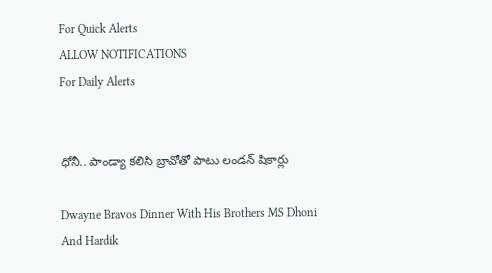For Quick Alerts
ALLOW NOTIFICATIONS
For Daily Alerts


ధోనీ.. పాండ్యా కలిసి బ్రావోతో పాటు లండన్ షికార్లు

Dwayne Bravos Dinner With His Brothers MS Dhoni And Hardik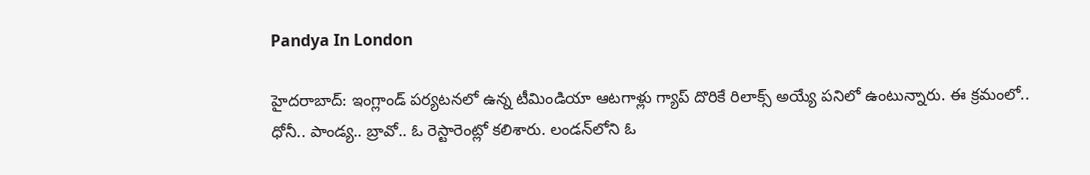Pandya In London

హైదరాబాద్: ఇంగ్లాండ్ పర్యటనలో ఉన్న టీమిండియా ఆటగాళ్లు గ్యాప్ దొరికే రిలాక్స్ అయ్యే పనిలో ఉంటున్నారు. ఈ క్రమంలో.. ధోనీ.. పాండ్య.. బ్రావో.. ఓ రెస్టారెంట్లో కలిశారు. లండన్‌లోని ఓ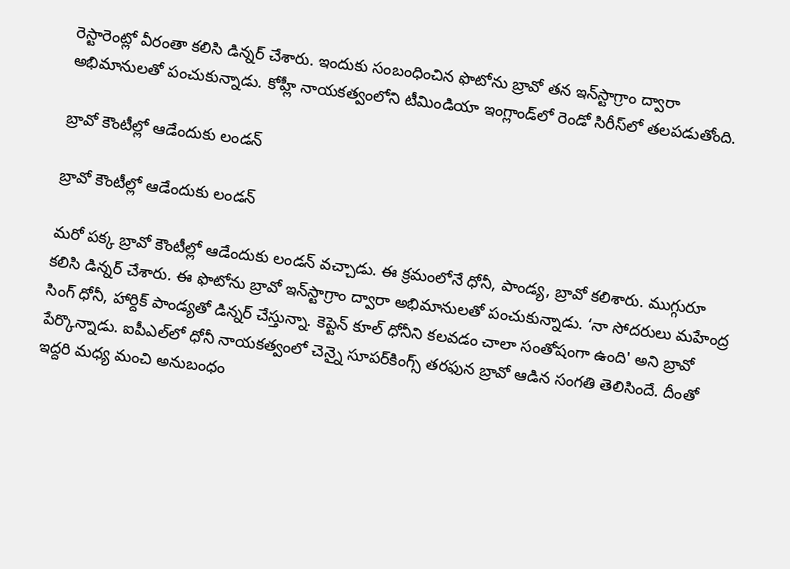రెస్టారెంట్లో వీరంతా కలిసి డిన్నర్‌ చేశారు. ఇందుకు సంబంధించిన ఫొటోను బ్రావో తన ఇన్‌స్టాగ్రాం ద్వారా అభిమానులతో పంచుకున్నాడు. కోహ్లీ నాయకత్వంలోని టీమిండియా ఇంగ్లాండ్‌లో రెండో సిరీస్‌లో తలపడుతోంది.

బ్రావో కౌంటీల్లో ఆడేందుకు లండన్‌

బ్రావో కౌంటీల్లో ఆడేందుకు లండన్‌

మరో పక్క బ్రావో కౌంటీల్లో ఆడేందుకు లండన్‌ వచ్చాడు. ఈ క్రమంలోనే ధోనీ, పాండ్య, బ్రావో కలిశారు. ముగ్గురూ కలిసి డిన్నర్‌ చేశారు. ఈ ఫొటోను బ్రావో ఇన్‌స్టాగ్రాం ద్వారా అభిమానులతో పంచుకున్నాడు. ‘నా సోదరులు మహేంద్ర సింగ్‌ ధోనీ, హార్దిక్‌ పాండ్యతో డిన్నర్‌ చేస్తున్నా. కెప్టెన్‌ కూల్‌ ధోనీని కలవడం చాలా సంతోషంగా ఉంది' అని బ్రావో పేర్కొన్నాడు. ఐపీఎల్‌లో ధోనీ నాయకత్వంలో చెన్నై సూపర్‌కింగ్స్‌ తరఫున బ్రావో ఆడిన సంగతి తెలిసిందే. దీంతో ఇద్దరి మధ్య మంచి అనుబంధం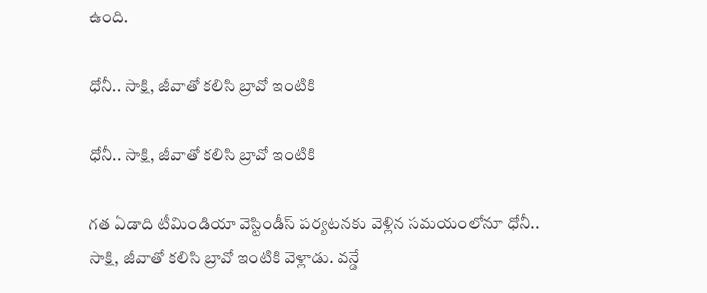ఉంది.

ధోనీ.. సాక్షి, జీవాతో కలిసి బ్రావో ఇంటికి

ధోనీ.. సాక్షి, జీవాతో కలిసి బ్రావో ఇంటికి

గత ఏడాది టీమిండియా వెస్టిండీస్‌ పర్యటనకు వెళ్లిన సమయంలోనూ ధోనీ.. సాక్షి, జీవాతో కలిసి బ్రావో ఇంటికి వెళ్లాడు. వన్డే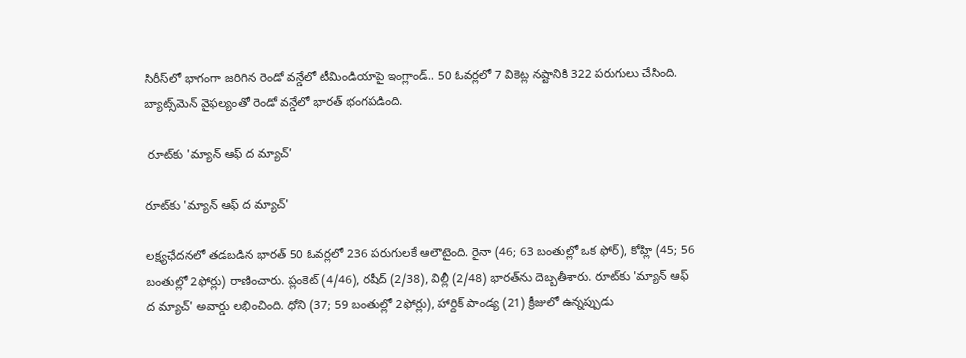సిరీస్‌లో భాగంగా జరిగిన రెండో వన్డేలో టీమిండియాపై ఇంగ్లాండ్.. 50 ఓవర్లలో 7 వికెట్ల నష్టానికి 322 పరుగులు చేసింది. బ్యాట్స్‌మెన్‌ వైఫల్యంతో రెండో వన్డేలో భారత్‌ భంగపడింది.

 రూట్‌కు 'మ్యాన్‌ ఆఫ్‌ ద మ్యాచ్‌'

రూట్‌కు 'మ్యాన్‌ ఆఫ్‌ ద మ్యాచ్‌'

లక్ష్యఛేదనలో తడబడిన భారత్‌ 50 ఓవర్లలో 236 పరుగులకే ఆలౌటైంది. రైనా (46; 63 బంతుల్లో ఒక ఫోర్), కోహ్లి (45; 56 బంతుల్లో 2ఫోర్లు) రాణించారు. ప్లంకెట్‌ (4/46), రషీద్‌ (2/38), విల్లీ (2/48) భారత్‌ను దెబ్బతీశారు. రూట్‌కు 'మ్యాన్‌ ఆఫ్‌ ద మ్యాచ్‌' అవార్డు లభించింది. ధోని (37; 59 బంతుల్లో 2ఫోర్లు), హార్దిక్‌ పాండ్య (21) క్రీజులో ఉన్నప్పుడు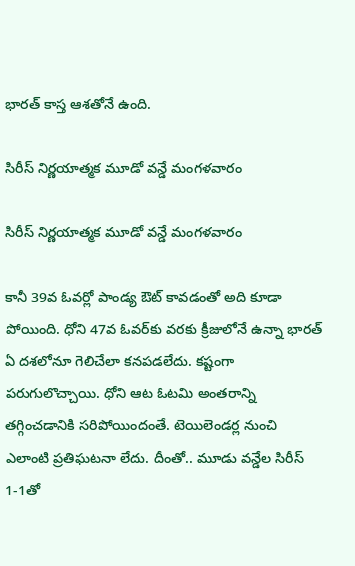భారత్‌ కాస్త ఆశతోనే ఉంది.

సిరీస్ నిర్ణయాత్మక మూడో వన్డే మంగళవారం

సిరీస్ నిర్ణయాత్మక మూడో వన్డే మంగళవారం

కానీ 39వ ఓవర్లో పాండ్య ఔట్‌ కావడంతో అది కూడా పోయింది. ధోని 47వ ఓవర్‌కు వరకు క్రీజులోనే ఉన్నా భారత్‌ ఏ దశలోనూ గెలిచేలా కనపడలేదు. కష్టంగా పరుగులొచ్చాయి. ధోని ఆట ఓటమి అంతరాన్ని తగ్గించడానికి సరిపోయిందంతే. టెయిలెండర్ల నుంచి ఎలాంటి ప్రతిఘటనా లేదు. దీంతో.. మూడు వన్డేల సిరీస్ 1-1తో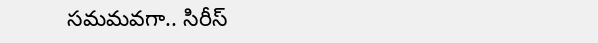సమమవగా.. సిరీస్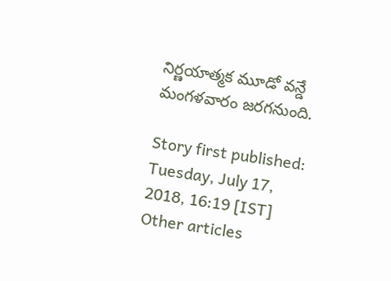నిర్ణయాత్మక మూడో వన్డే మంగళవారం జరగనుంది.

Story first published: Tuesday, July 17, 2018, 16:19 [IST]
Other articles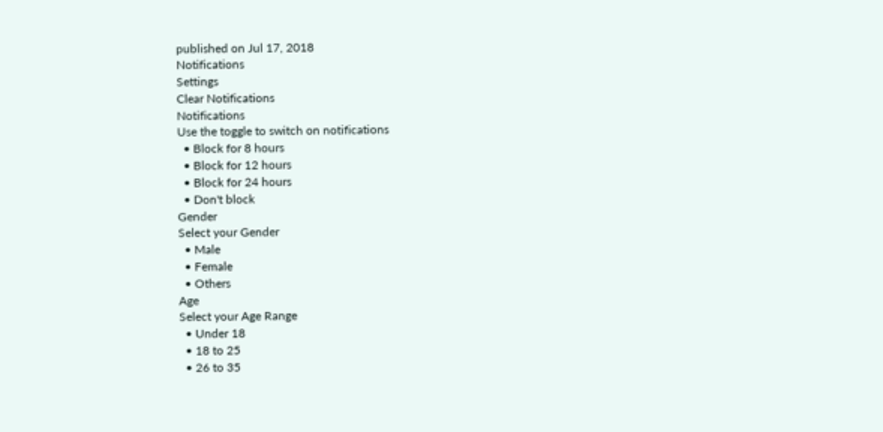published on Jul 17, 2018
Notifications
Settings
Clear Notifications
Notifications
Use the toggle to switch on notifications
  • Block for 8 hours
  • Block for 12 hours
  • Block for 24 hours
  • Don't block
Gender
Select your Gender
  • Male
  • Female
  • Others
Age
Select your Age Range
  • Under 18
  • 18 to 25
  • 26 to 35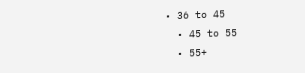• 36 to 45
  • 45 to 55
  • 55+